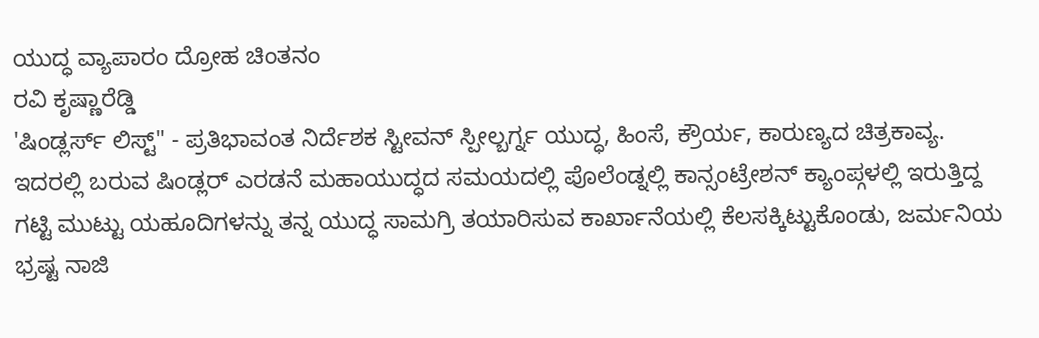ಯುದ್ಧ ವ್ಯಾಪಾರಂ ದ್ರೋಹ ಚಿಂತನಂ
ರವಿ ಕೃಷ್ಣಾರೆಡ್ಡಿ
'ಷಿಂಡ್ಲರ್ಸ್ ಲಿಸ್ಟ್" - ಪ್ರತಿಭಾವಂತ ನಿರ್ದೆಶಕ ಸ್ಟೀವನ್ ಸ್ಪೀಲ್ಬರ್ಗ್ನ ಯುದ್ಧ, ಹಿಂಸೆ, ಕ್ರೌರ್ಯ, ಕಾರುಣ್ಯದ ಚಿತ್ರಕಾವ್ಯ. ಇದರಲ್ಲಿ ಬರುವ ಷಿಂಡ್ಲರ್ ಎರಡನೆ ಮಹಾಯುದ್ಧದ ಸಮಯದಲ್ಲಿ ಪೊಲೆಂಡ್ನಲ್ಲಿ ಕಾನ್ಸಂಟ್ರೇಶನ್ ಕ್ಯಾಂಪ್ಗಳಲ್ಲಿ ಇರುತ್ತಿದ್ದ ಗಟ್ಟಿ ಮುಟ್ಟು ಯಹೂದಿಗಳನ್ನು ತನ್ನ ಯುದ್ಧ ಸಾಮಗ್ರಿ ತಯಾರಿಸುವ ಕಾರ್ಖಾನೆಯಲ್ಲಿ ಕೆಲಸಕ್ಕಿಟ್ಟುಕೊಂಡು, ಜರ್ಮನಿಯ ಭ್ರಷ್ಟ ನಾಜಿ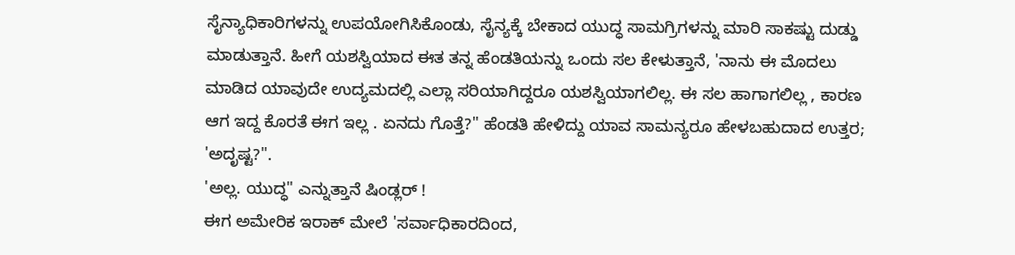ಸೈನ್ಯಾಧಿಕಾರಿಗಳನ್ನು ಉಪಯೋಗಿಸಿಕೊಂಡು, ಸೈನ್ಯಕ್ಕೆ ಬೇಕಾದ ಯುದ್ಧ ಸಾಮಗ್ರಿಗಳನ್ನು ಮಾರಿ ಸಾಕಷ್ಟು ದುಡ್ಡು ಮಾಡುತ್ತಾನೆ. ಹೀಗೆ ಯಶಸ್ವಿಯಾದ ಈತ ತನ್ನ ಹೆಂಡತಿಯನ್ನು ಒಂದು ಸಲ ಕೇಳುತ್ತಾನೆ, 'ನಾನು ಈ ಮೊದಲು ಮಾಡಿದ ಯಾವುದೇ ಉದ್ಯಮದಲ್ಲಿ ಎಲ್ಲಾ ಸರಿಯಾಗಿದ್ದರೂ ಯಶಸ್ವಿಯಾಗಲಿಲ್ಲ. ಈ ಸಲ ಹಾಗಾಗಲಿಲ್ಲ , ಕಾರಣ ಆಗ ಇದ್ದ ಕೊರತೆ ಈಗ ಇಲ್ಲ . ಏನದು ಗೊತ್ತೆ?" ಹೆಂಡತಿ ಹೇಳಿದ್ದು ಯಾವ ಸಾಮನ್ಯರೂ ಹೇಳಬಹುದಾದ ಉತ್ತರ; 'ಅದೃಷ್ಟ?".
'ಅಲ್ಲ. ಯುದ್ಧ" ಎನ್ನುತ್ತಾನೆ ಷಿಂಡ್ಲರ್ !
ಈಗ ಅಮೇರಿಕ ಇರಾಕ್ ಮೇಲೆ 'ಸರ್ವಾಧಿಕಾರದಿಂದ,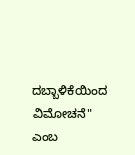ದಬ್ಬಾಳಿಕೆಯಿಂದ ವಿಮೋಚನೆ" ಎಂಬ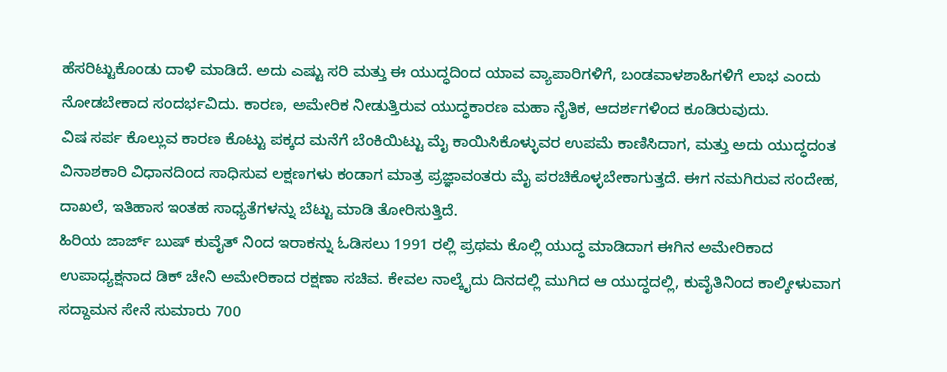ಹೆಸರಿಟ್ಟುಕೊಂಡು ದಾಳಿ ಮಾಡಿದೆ. ಅದು ಎಷ್ಟು ಸರಿ ಮತ್ತು ಈ ಯುದ್ಧದಿಂದ ಯಾವ ವ್ಯಾಪಾರಿಗಳಿಗೆ, ಬಂಡವಾಳಶಾಹಿಗಳಿಗೆ ಲಾಭ ಎಂದು ನೋಡಬೇಕಾದ ಸಂದರ್ಭವಿದು. ಕಾರಣ, ಅಮೇರಿಕ ನೀಡುತ್ತಿರುವ ಯುದ್ಧಕಾರಣ ಮಹಾ ನೈತಿಕ, ಆದರ್ಶಗಳಿಂದ ಕೂಡಿರುವುದು.
ವಿಷ ಸರ್ಪ ಕೊಲ್ಲುವ ಕಾರಣ ಕೊಟ್ಟು ಪಕ್ಕದ ಮನೆಗೆ ಬೆಂಕಿಯಿಟ್ಟು ಮೈ ಕಾಯಿಸಿಕೊಳ್ಳುವರ ಉಪಮೆ ಕಾಣಿಸಿದಾಗ, ಮತ್ತು ಅದು ಯುದ್ಧದಂತ ವಿನಾಶಕಾರಿ ವಿಧಾನದಿಂದ ಸಾಧಿಸುವ ಲಕ್ಷಣಗಳು ಕಂಡಾಗ ಮಾತ್ರ ಪ್ರಜ್ಞಾವಂತರು ಮೈ ಪರಚಿಕೊಳ್ಳಬೇಕಾಗುತ್ತದೆ. ಈಗ ನಮಗಿರುವ ಸಂದೇಹ, ದಾಖಲೆ, ಇತಿಹಾಸ ಇಂತಹ ಸಾಧ್ಯತೆಗಳನ್ನು ಬೆಟ್ಟು ಮಾಡಿ ತೋರಿಸುತ್ತಿದೆ.
ಹಿರಿಯ ಜಾರ್ಜ್ ಬುಷ್ ಕುವೈತ್ ನಿಂದ ಇರಾಕನ್ನು ಓಡಿಸಲು 1991 ರಲ್ಲಿ ಪ್ರಥಮ ಕೊಲ್ಲಿ ಯುದ್ಧ ಮಾಡಿದಾಗ ಈಗಿನ ಅಮೇರಿಕಾದ ಉಪಾಧ್ಯಕ್ಷನಾದ ಡಿಕ್ ಚೇನಿ ಅಮೇರಿಕಾದ ರಕ್ಷಣಾ ಸಚಿವ. ಕೇವಲ ನಾಲ್ಕೈದು ದಿನದಲ್ಲಿ ಮುಗಿದ ಆ ಯುದ್ಧದಲ್ಲಿ, ಕುವೈತಿನಿಂದ ಕಾಲ್ಕೀಳುವಾಗ ಸದ್ದಾಮನ ಸೇನೆ ಸುಮಾರು 700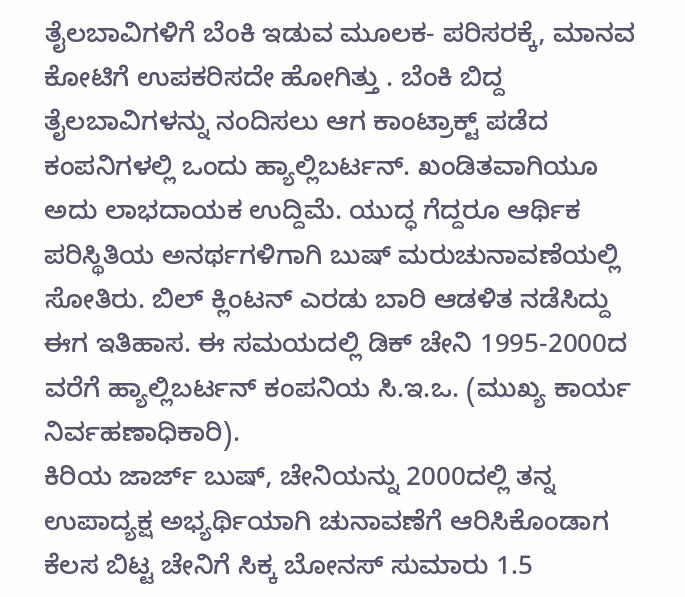ತೈಲಬಾವಿಗಳಿಗೆ ಬೆಂಕಿ ಇಡುವ ಮೂಲಕ- ಪರಿಸರಕ್ಕೆ, ಮಾನವ ಕೋಟಿಗೆ ಉಪಕರಿಸದೇ ಹೋಗಿತ್ತು . ಬೆಂಕಿ ಬಿದ್ದ ತೈಲಬಾವಿಗಳನ್ನು ನಂದಿಸಲು ಆಗ ಕಾಂಟ್ರಾಕ್ಟ್ ಪಡೆದ ಕಂಪನಿಗಳಲ್ಲಿ ಒಂದು ಹ್ಯಾಲ್ಲಿಬರ್ಟನ್. ಖಂಡಿತವಾಗಿಯೂ ಅದು ಲಾಭದಾಯಕ ಉದ್ದಿಮೆ. ಯುದ್ಧ ಗೆದ್ದರೂ ಆರ್ಥಿಕ ಪರಿಸ್ಥಿತಿಯ ಅನರ್ಥಗಳಿಗಾಗಿ ಬುಷ್ ಮರುಚುನಾವಣೆಯಲ್ಲಿ ಸೋತಿರು. ಬಿಲ್ ಕ್ಲಿಂಟನ್ ಎರಡು ಬಾರಿ ಆಡಳಿತ ನಡೆಸಿದ್ದು ಈಗ ಇತಿಹಾಸ. ಈ ಸಮಯದಲ್ಲಿ ಡಿಕ್ ಚೇನಿ 1995-2000ದ ವರೆಗೆ ಹ್ಯಾಲ್ಲಿಬರ್ಟನ್ ಕಂಪನಿಯ ಸಿ.ಇ.ಒ. (ಮುಖ್ಯ ಕಾರ್ಯ ನಿರ್ವಹಣಾಧಿಕಾರಿ).
ಕಿರಿಯ ಜಾರ್ಜ್ ಬುಷ್, ಚೇನಿಯನ್ನು 2000ದಲ್ಲಿ ತನ್ನ ಉಪಾದ್ಯಕ್ಷ ಅಭ್ಯರ್ಥಿಯಾಗಿ ಚುನಾವಣೆಗೆ ಆರಿಸಿಕೊಂಡಾಗ ಕೆಲಸ ಬಿಟ್ಟ ಚೇನಿಗೆ ಸಿಕ್ಕ ಬೋನಸ್ ಸುಮಾರು 1.5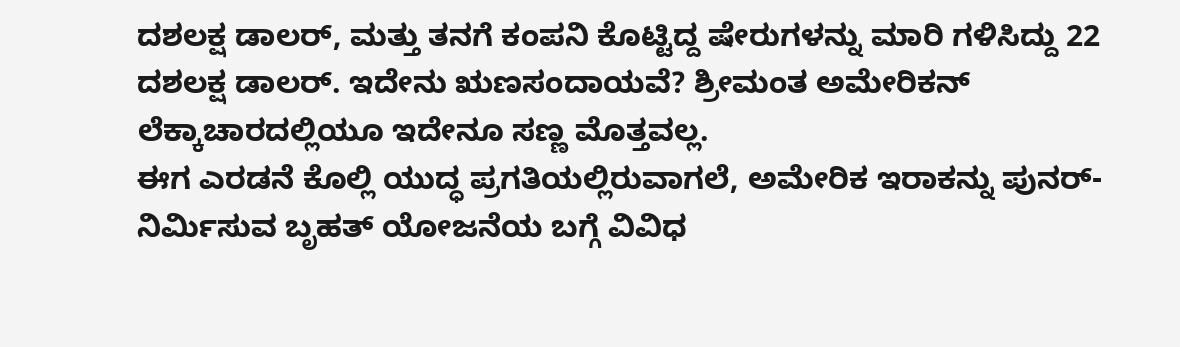ದಶಲಕ್ಷ ಡಾಲರ್, ಮತ್ತು ತನಗೆ ಕಂಪನಿ ಕೊಟ್ಟಿದ್ದ ಷೇರುಗಳನ್ನು ಮಾರಿ ಗಳಿಸಿದ್ದು 22 ದಶಲಕ್ಷ ಡಾಲರ್. ಇದೇನು ಋಣಸಂದಾಯವೆ? ಶ್ರೀಮಂತ ಅಮೇರಿಕನ್ ಲೆಕ್ಕಾಚಾರದಲ್ಲಿಯೂ ಇದೇನೂ ಸಣ್ಣ ಮೊತ್ತವಲ್ಲ.
ಈಗ ಎರಡನೆ ಕೊಲ್ಲಿ ಯುದ್ಧ ಪ್ರಗತಿಯಲ್ಲಿರುವಾಗಲೆ, ಅಮೇರಿಕ ಇರಾಕನ್ನು ಪುನರ್-ನಿರ್ಮಿಸುವ ಬೃಹತ್ ಯೋಜನೆಯ ಬಗ್ಗೆ ವಿವಿಧ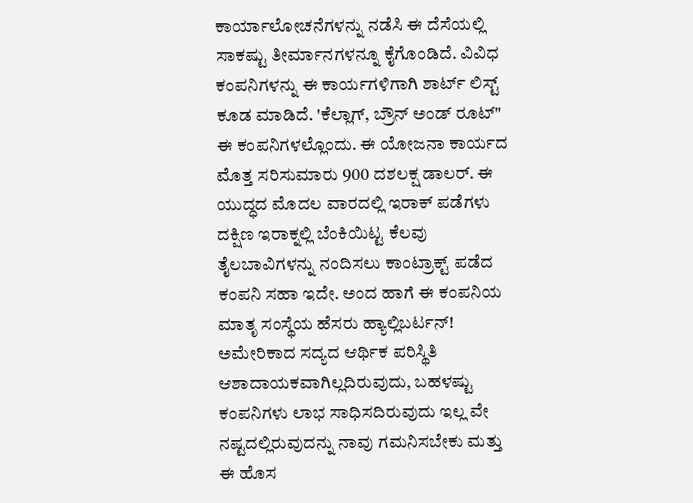ಕಾರ್ಯಾಲೋಚನೆಗಳನ್ನು ನಡೆಸಿ ಈ ದೆಸೆಯಲ್ಲಿ ಸಾಕಷ್ಟು ತೀರ್ಮಾನಗಳನ್ನೂ ಕೈಗೊಂಡಿದೆ. ವಿವಿಧ ಕಂಪನಿಗಳನ್ನು ಈ ಕಾರ್ಯಗಳಿಗಾಗಿ ಶಾರ್ಟ್ ಲಿಸ್ಟ್ ಕೂಡ ಮಾಡಿದೆ. 'ಕೆಲ್ಲಾಗ್, ಬ್ರೌನ್ ಅಂಡ್ ರೂಟ್" ಈ ಕಂಪನಿಗಳಲ್ಲೊಂದು. ಈ ಯೋಜನಾ ಕಾರ್ಯದ ಮೊತ್ತ ಸರಿಸುಮಾರು 900 ದಶಲಕ್ಷ ಡಾಲರ್. ಈ ಯುದ್ಧದ ಮೊದಲ ವಾರದಲ್ಲಿ ಇರಾಕ್ ಪಡೆಗಳು ದಕ್ಷಿಣ ಇರಾಕ್ನಲ್ಲಿ ಬೆಂಕಿಯಿಟ್ಟ ಕೆಲವು ತೈಲಬಾವಿಗಳನ್ನು ನಂದಿಸಲು ಕಾಂಟ್ರಾಕ್ಟ್ ಪಡೆದ ಕಂಪನಿ ಸಹಾ ಇದೇ. ಅಂದ ಹಾಗೆ ಈ ಕಂಪನಿಯ ಮಾತೃ ಸಂಸ್ಥೆಯ ಹೆಸರು ಹ್ಯಾಲ್ಲಿಬರ್ಟನ್!
ಅಮೇರಿಕಾದ ಸದ್ಯದ ಆರ್ಥಿಕ ಪರಿಸ್ಥಿತಿ ಆಶಾದಾಯಕವಾಗಿಲ್ಲದಿರುವುದು, ಬಹಳಷ್ಟು ಕಂಪನಿಗಳು ಲಾಭ ಸಾಧಿಸದಿರುವುದು ಇಲ್ಲ ವೇ ನಷ್ಟದಲ್ಲಿರುವುದನ್ನು ನಾವು ಗಮನಿಸಬೇಕು ಮತ್ತು ಈ ಹೊಸ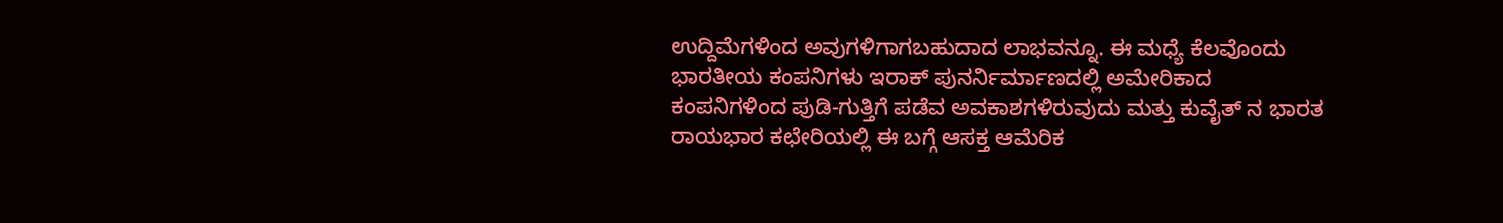ಉದ್ದಿಮೆಗಳಿಂದ ಅವುಗಳಿಗಾಗಬಹುದಾದ ಲಾಭವನ್ನೂ. ಈ ಮಧ್ಯೆ ಕೆಲವೊಂದು ಭಾರತೀಯ ಕಂಪನಿಗಳು ಇರಾಕ್ ಪುನರ್ನಿರ್ಮಾಣದಲ್ಲಿ ಅಮೇರಿಕಾದ ಕಂಪನಿಗಳಿಂದ ಪುಡಿ-ಗುತ್ತಿಗೆ ಪಡೆವ ಅವಕಾಶಗಳಿರುವುದು ಮತ್ತು ಕುವೈತ್ ನ ಭಾರತ ರಾಯಭಾರ ಕಛೇರಿಯಲ್ಲಿ ಈ ಬಗ್ಗೆ ಆಸಕ್ತ ಆಮೆರಿಕ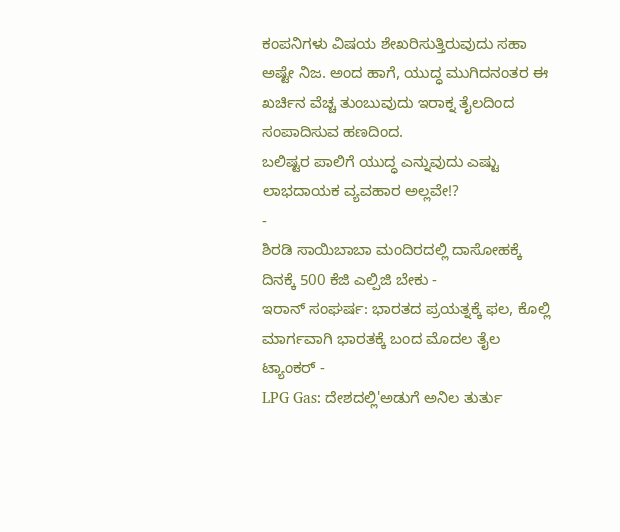ಕಂಪನಿಗಳು ವಿಷಯ ಶೇಖರಿಸುತ್ತಿರುವುದು ಸಹಾ ಅಷ್ಟೇ ನಿಜ. ಅಂದ ಹಾಗೆ, ಯುದ್ಧ ಮುಗಿದನಂತರ ಈ ಖರ್ಚಿನ ವೆಚ್ಚ ತುಂಬುವುದು ಇರಾಕ್ನ ತೈಲದಿಂದ ಸಂಪಾದಿಸುವ ಹಣದಿಂದ.
ಬಲಿಷ್ಟರ ಪಾಲಿಗೆ ಯುದ್ಧ ಎನ್ನುವುದು ಎಷ್ಟು ಲಾಭದಾಯಕ ವ್ಯವಹಾರ ಅಲ್ಲವೇ!?
-
ಶಿರಡಿ ಸಾಯಿಬಾಬಾ ಮಂದಿರದಲ್ಲಿ ದಾಸೋಹಕ್ಕೆ ದಿನಕ್ಕೆ 500 ಕೆಜಿ ಎಲ್ಪಿಜಿ ಬೇಕು -
ಇರಾನ್ ಸಂಘರ್ಷ: ಭಾರತದ ಪ್ರಯತ್ನಕ್ಕೆ ಫಲ, ಕೊಲ್ಲಿ ಮಾರ್ಗವಾಗಿ ಭಾರತಕ್ಕೆ ಬಂದ ಮೊದಲ ತೈಲ ಟ್ಯಾಂಕರ್ -
LPG Gas: ದೇಶದಲ್ಲಿ'ಅಡುಗೆ ಅನಿಲ ತುರ್ತು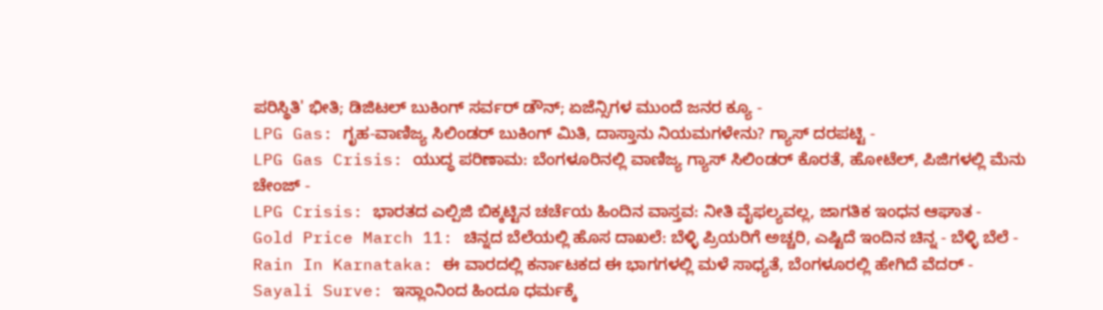ಪರಿಸ್ಥಿತಿ' ಭೀತಿ; ಡಿಜಿಟಲ್ ಬುಕಿಂಗ್ ಸರ್ವರ್ ಡೌನ್; ಏಜೆನ್ಸಿಗಳ ಮುಂದೆ ಜನರ ಕ್ಯೂ -
LPG Gas: ಗೃಹ-ವಾಣಿಜ್ಯ ಸಿಲಿಂಡರ್ ಬುಕಿಂಗ್ ಮಿತಿ, ದಾಸ್ತಾನು ನಿಯಮಗಳೇನು? ಗ್ಯಾಸ್ ದರಪಟ್ಟಿ -
LPG Gas Crisis: ಯುದ್ಧ ಪರಿಣಾಮ: ಬೆಂಗಳೂರಿನಲ್ಲಿ ವಾಣಿಜ್ಯ ಗ್ಯಾಸ್ ಸಿಲಿಂಡರ್ ಕೊರತೆ, ಹೋಟೆಲ್, ಪಿಜಿಗಳಲ್ಲಿ ಮೆನು ಚೇಂಜ್ -
LPG Crisis: ಭಾರತದ ಎಲ್ಪಿಜಿ ಬಿಕ್ಕಟ್ಟಿನ ಚರ್ಚೆಯ ಹಿಂದಿನ ವಾಸ್ತವ: ನೀತಿ ವೈಫಲ್ಯವಲ್ಲ, ಜಾಗತಿಕ ಇಂಧನ ಆಘಾತ -
Gold Price March 11: ಚಿನ್ನದ ಬೆಲೆಯಲ್ಲಿ ಹೊಸ ದಾಖಲೆ: ಬೆಳ್ಳಿ ಪ್ರಿಯರಿಗೆ ಅಚ್ಚರಿ, ಎಷ್ಟಿದೆ ಇಂದಿನ ಚಿನ್ನ - ಬೆಳ್ಳಿ ಬೆಲೆ -
Rain In Karnataka: ಈ ವಾರದಲ್ಲಿ ಕರ್ನಾಟಕದ ಈ ಭಾಗಗಳಲ್ಲಿ ಮಳೆ ಸಾಧ್ಯತೆ, ಬೆಂಗಳೂರಲ್ಲಿ ಹೇಗಿದೆ ವೆದರ್ -
Sayali Surve: ಇಸ್ಲಾಂನಿಂದ ಹಿಂದೂ ಧರ್ಮಕ್ಕೆ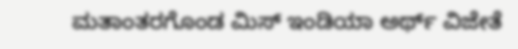ಮತಾಂತರಗೊಂಡ ಮಿಸ್ ಇಂಡಿಯಾ ಅರ್ಥ್ ವಿಜೇತೆ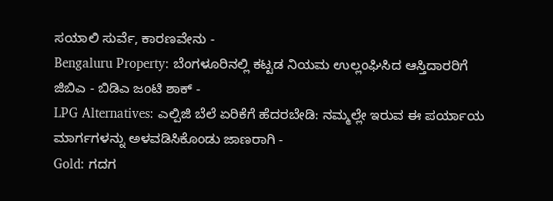ಸಯಾಲಿ ಸುರ್ವೆ, ಕಾರಣವೇನು -
Bengaluru Property: ಬೆಂಗಳೂರಿನಲ್ಲಿ ಕಟ್ಟಡ ನಿಯಮ ಉಲ್ಲಂಘಿಸಿದ ಆಸ್ತಿದಾರರಿಗೆ ಜಿಬಿಎ - ಬಿಡಿಎ ಜಂಟಿ ಶಾಕ್ -
LPG Alternatives: ಎಲ್ಪಿಜಿ ಬೆಲೆ ಏರಿಕೆಗೆ ಹೆದರಬೇಡಿ: ನಮ್ಮಲ್ಲೇ ಇರುವ ಈ ಪರ್ಯಾಯ ಮಾರ್ಗಗಳನ್ನು ಅಳವಡಿಸಿಕೊಂಡು ಜಾಣರಾಗಿ -
Gold: ಗದಗ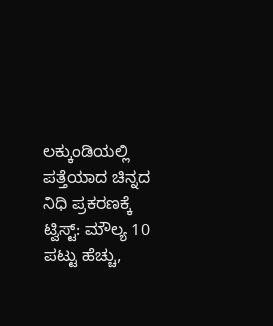ಲಕ್ಕುಂಡಿಯಲ್ಲಿ ಪತ್ತೆಯಾದ ಚಿನ್ನದ ನಿಧಿ ಪ್ರಕರಣಕ್ಕೆ ಟ್ವಿಸ್ಟ್: ಮೌಲ್ಯ 10 ಪಟ್ಟು ಹೆಚ್ಚು,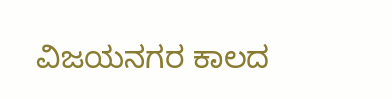ವಿಜಯನಗರ ಕಾಲದ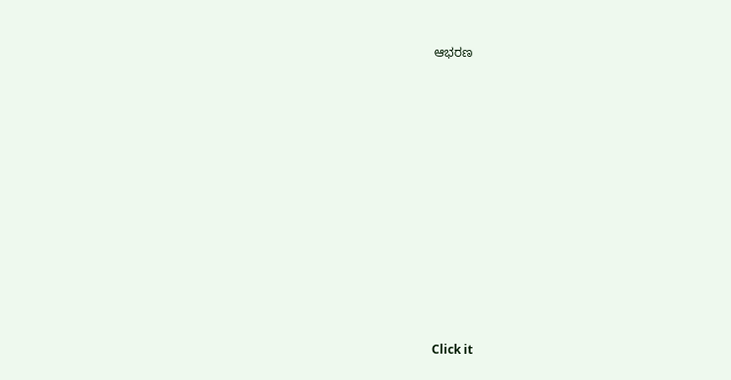ಆಭರಣ











Click it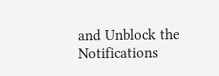and Unblock the Notifications